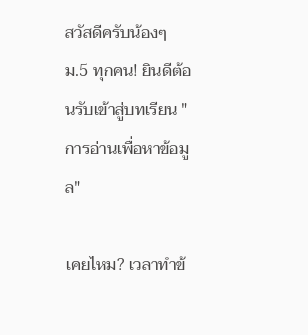สวัสดีครับน้องๆ ม.5 ทุกคน! ยินดีต้อนรับเข้าสู่บทเรียน "การอ่านเพื่อหาข้อมูล"

เคยไหม? เวลาทำข้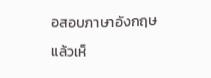อสอบภาษาอังกฤษแล้วเห็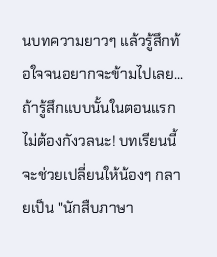นบทความยาวๆ แล้วรู้สึกท้อใจจนอยากจะข้ามไปเลย... ถ้ารู้สึกแบบนั้นในตอนแรก ไม่ต้องกังวลนะ! บทเรียนนี้จะช่วยเปลี่ยนให้น้องๆ กลายเป็น "นักสืบภาษา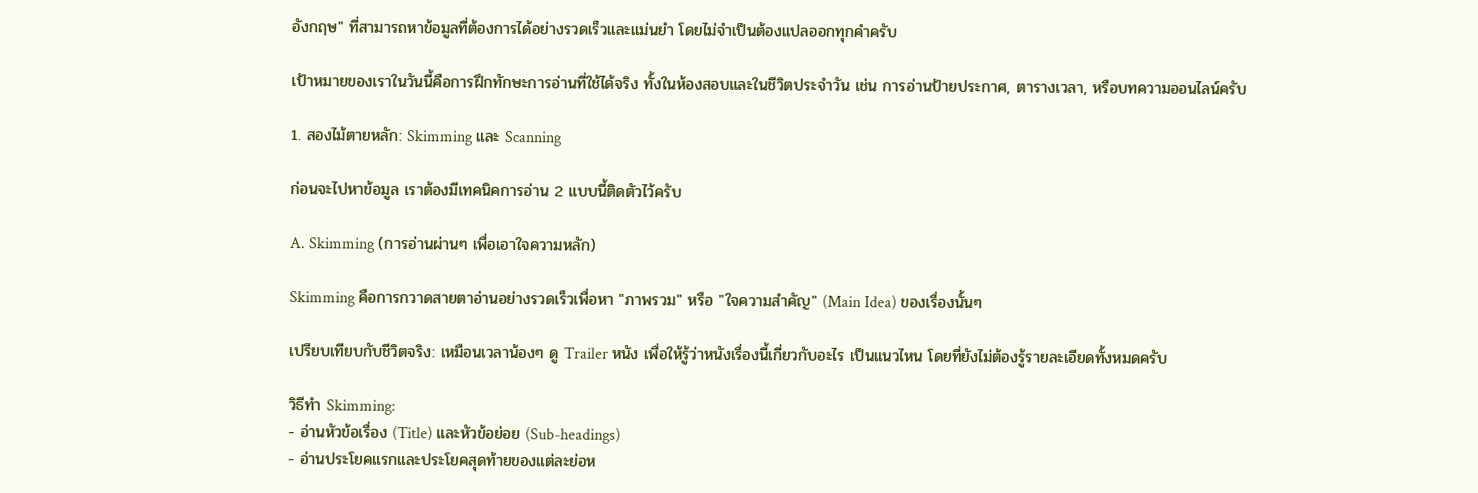อังกฤษ" ที่สามารถหาข้อมูลที่ต้องการได้อย่างรวดเร็วและแม่นยำ โดยไม่จำเป็นต้องแปลออกทุกคำครับ

เป้าหมายของเราในวันนี้คือการฝึกทักษะการอ่านที่ใช้ได้จริง ทั้งในห้องสอบและในชีวิตประจำวัน เช่น การอ่านป้ายประกาศ, ตารางเวลา, หรือบทความออนไลน์ครับ

1. สองไม้ตายหลัก: Skimming และ Scanning

ก่อนจะไปหาข้อมูล เราต้องมีเทคนิคการอ่าน 2 แบบนี้ติดตัวไว้ครับ

A. Skimming (การอ่านผ่านๆ เพื่อเอาใจความหลัก)

Skimming คือการกวาดสายตาอ่านอย่างรวดเร็วเพื่อหา "ภาพรวม" หรือ "ใจความสำคัญ" (Main Idea) ของเรื่องนั้นๆ

เปรียบเทียบกับชีวิตจริง: เหมือนเวลาน้องๆ ดู Trailer หนัง เพื่อให้รู้ว่าหนังเรื่องนี้เกี่ยวกับอะไร เป็นแนวไหน โดยที่ยังไม่ต้องรู้รายละเอียดทั้งหมดครับ

วิธีทำ Skimming:
- อ่านหัวข้อเรื่อง (Title) และหัวข้อย่อย (Sub-headings)
- อ่านประโยคแรกและประโยคสุดท้ายของแต่ละย่อห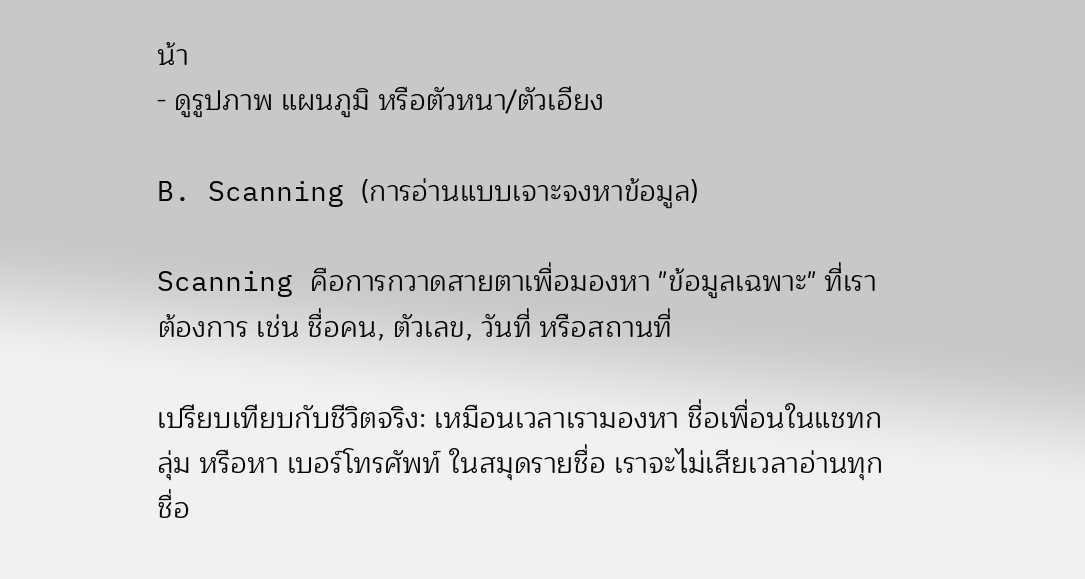น้า
- ดูรูปภาพ แผนภูมิ หรือตัวหนา/ตัวเอียง

B. Scanning (การอ่านแบบเจาะจงหาข้อมูล)

Scanning คือการกวาดสายตาเพื่อมองหา "ข้อมูลเฉพาะ" ที่เราต้องการ เช่น ชื่อคน, ตัวเลข, วันที่ หรือสถานที่

เปรียบเทียบกับชีวิตจริง: เหมือนเวลาเรามองหา ชื่อเพื่อนในแชทกลุ่ม หรือหา เบอร์โทรศัพท์ ในสมุดรายชื่อ เราจะไม่เสียเวลาอ่านทุกชื่อ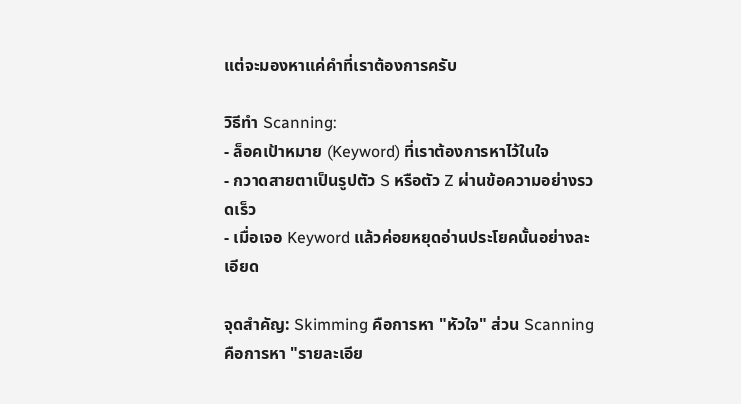แต่จะมองหาแค่คำที่เราต้องการครับ

วิธีทำ Scanning:
- ล็อคเป้าหมาย (Keyword) ที่เราต้องการหาไว้ในใจ
- กวาดสายตาเป็นรูปตัว S หรือตัว Z ผ่านข้อความอย่างรวดเร็ว
- เมื่อเจอ Keyword แล้วค่อยหยุดอ่านประโยคนั้นอย่างละเอียด

จุดสำคัญ: Skimming คือการหา "หัวใจ" ส่วน Scanning คือการหา "รายละเอีย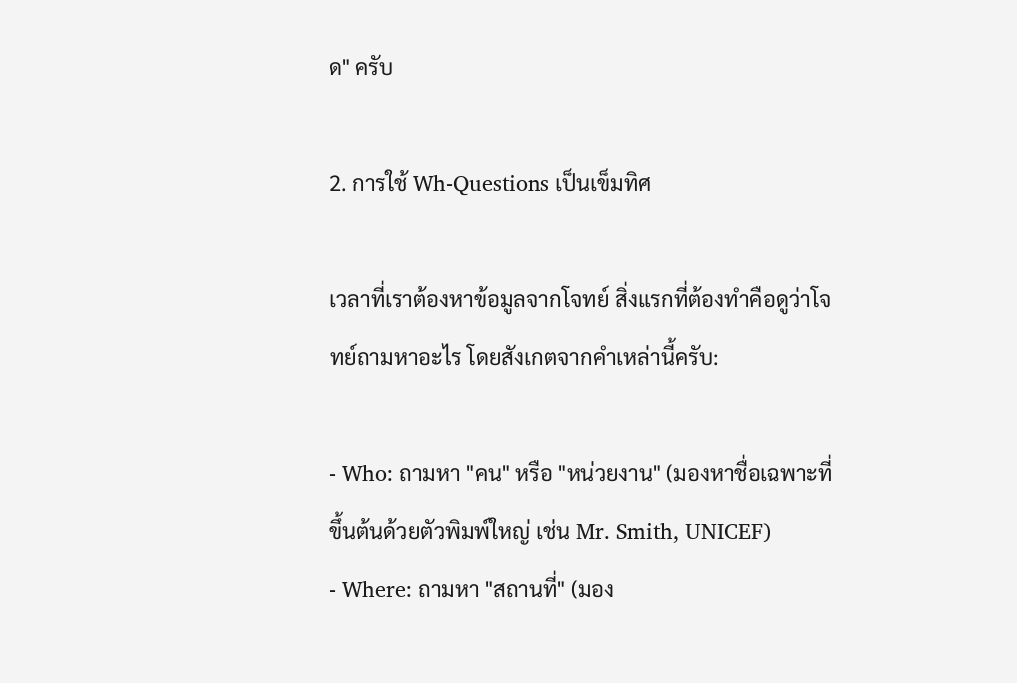ด" ครับ

2. การใช้ Wh-Questions เป็นเข็มทิศ

เวลาที่เราต้องหาข้อมูลจากโจทย์ สิ่งแรกที่ต้องทำคือดูว่าโจทย์ถามหาอะไร โดยสังเกตจากคำเหล่านี้ครับ:

- Who: ถามหา "คน" หรือ "หน่วยงาน" (มองหาชื่อเฉพาะที่ขึ้นต้นด้วยตัวพิมพ์ใหญ่ เช่น Mr. Smith, UNICEF)
- Where: ถามหา "สถานที่" (มอง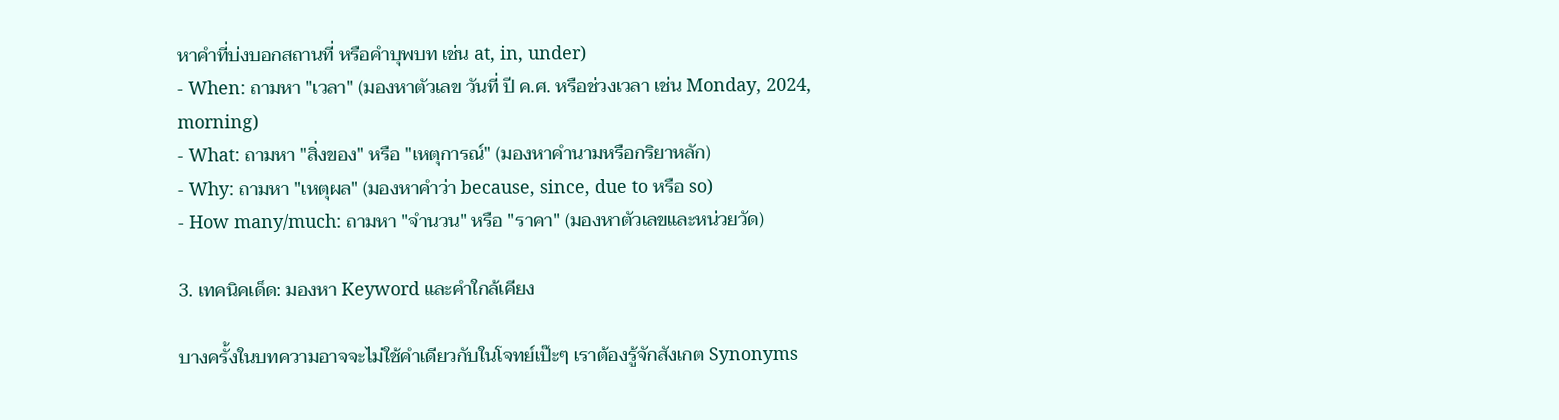หาคำที่บ่งบอกสถานที่ หรือคำบุพบท เช่น at, in, under)
- When: ถามหา "เวลา" (มองหาตัวเลข วันที่ ปี ค.ศ. หรือช่วงเวลา เช่น Monday, 2024, morning)
- What: ถามหา "สิ่งของ" หรือ "เหตุการณ์" (มองหาคำนามหรือกริยาหลัก)
- Why: ถามหา "เหตุผล" (มองหาคำว่า because, since, due to หรือ so)
- How many/much: ถามหา "จำนวน" หรือ "ราคา" (มองหาตัวเลขและหน่วยวัด)

3. เทคนิคเด็ด: มองหา Keyword และคำใกล้เคียง

บางครั้งในบทความอาจจะไม่ใช้คำเดียวกับในโจทย์เป๊ะๆ เราต้องรู้จักสังเกต Synonyms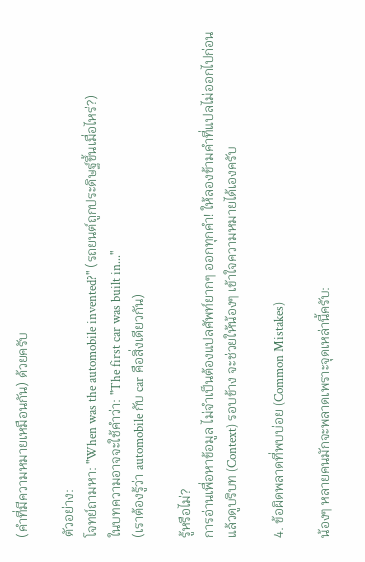(คำที่มีความหมายเหมือนกัน) ด้วยครับ

ตัวอย่าง:
โจทย์ถามหา: "When was the automobile invented?" (รถยนต์ถูกประดิษฐ์ขึ้นเมื่อไหร่?)
ในบทความอาจจะใช้คำว่า: "The first car was built in..."
(เราต้องรู้ว่า automobile กับ car คือสิ่งเดียวกัน)

รู้หรือไม่?
การอ่านเพื่อหาข้อมูล ไม่จำเป็นต้องแปลศัพท์ยากๆ ออกทุกคำ! ให้ลองข้ามคำที่แปลไม่ออกไปก่อน แล้วดูบริบท (Context) รอบข้าง จะช่วยให้น้องๆ เข้าใจความหมายได้เองครับ

4. ข้อผิดพลาดที่พบบ่อย (Common Mistakes)

น้องๆ หลายคนมักจะพลาดเพราะจุดเหล่านี้ครับ: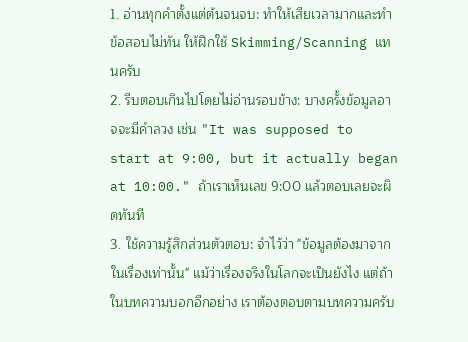1. อ่านทุกคำตั้งแต่ต้นจนจบ: ทำให้เสียเวลามากและทำข้อสอบไม่ทัน ให้ฝึกใช้ Skimming/Scanning แทนครับ
2. รีบตอบเกินไปโดยไม่อ่านรอบข้าง: บางครั้งข้อมูลอาจจะมีคำลวง เช่น "It was supposed to start at 9:00, but it actually began at 10:00." ถ้าเราเห็นเลข 9:00 แล้วตอบเลยจะผิดทันที
3. ใช้ความรู้สึกส่วนตัวตอบ: จำไว้ว่า "ข้อมูลต้องมาจากในเรื่องเท่านั้น" แม้ว่าเรื่องจริงในโลกจะเป็นยังไง แต่ถ้าในบทความบอกอีกอย่าง เราต้องตอบตามบทความครับ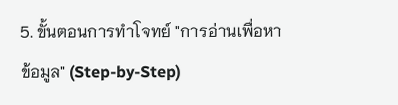5. ขั้นตอนการทำโจทย์ "การอ่านเพื่อหาข้อมูล" (Step-by-Step)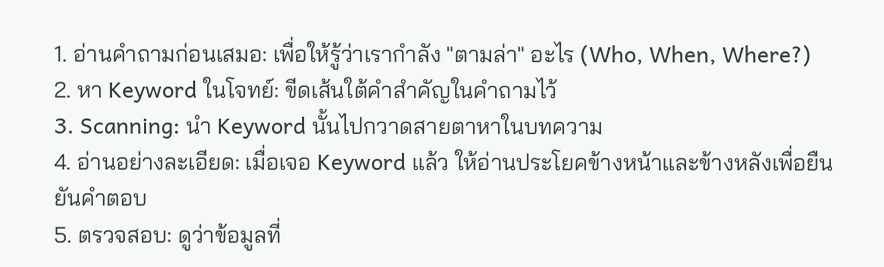1. อ่านคำถามก่อนเสมอ: เพื่อให้รู้ว่าเรากำลัง "ตามล่า" อะไร (Who, When, Where?)
2. หา Keyword ในโจทย์: ขีดเส้นใต้คำสำคัญในคำถามไว้
3. Scanning: นำ Keyword นั้นไปกวาดสายตาหาในบทความ
4. อ่านอย่างละเอียด: เมื่อเจอ Keyword แล้ว ให้อ่านประโยคข้างหน้าและข้างหลังเพื่อยืนยันคำตอบ
5. ตรวจสอบ: ดูว่าข้อมูลที่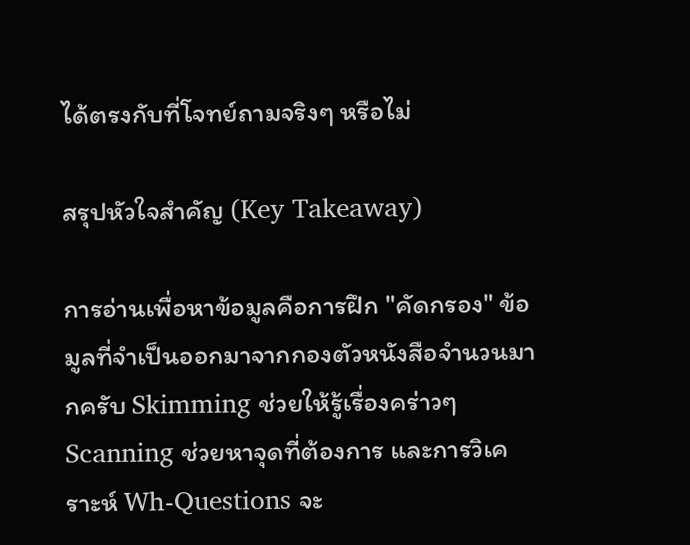ได้ตรงกับที่โจทย์ถามจริงๆ หรือไม่

สรุปหัวใจสำคัญ (Key Takeaway)

การอ่านเพื่อหาข้อมูลคือการฝึก "คัดกรอง" ข้อมูลที่จำเป็นออกมาจากกองตัวหนังสือจำนวนมากครับ Skimming ช่วยให้รู้เรื่องคร่าวๆ Scanning ช่วยหาจุดที่ต้องการ และการวิเคราะห์ Wh-Questions จะ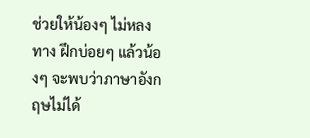ช่วยให้น้องๆ ไม่หลงทาง ฝึกบ่อยๆ แล้วน้องๆ จะพบว่าภาษาอังกฤษไม่ได้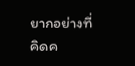ยากอย่างที่คิดค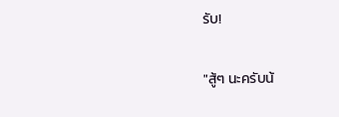รับ!

"สู้ๆ นะครับน้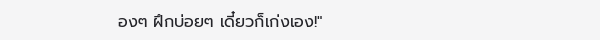องๆ ฝึกบ่อยๆ เดี๋ยวก็เก่งเอง!"